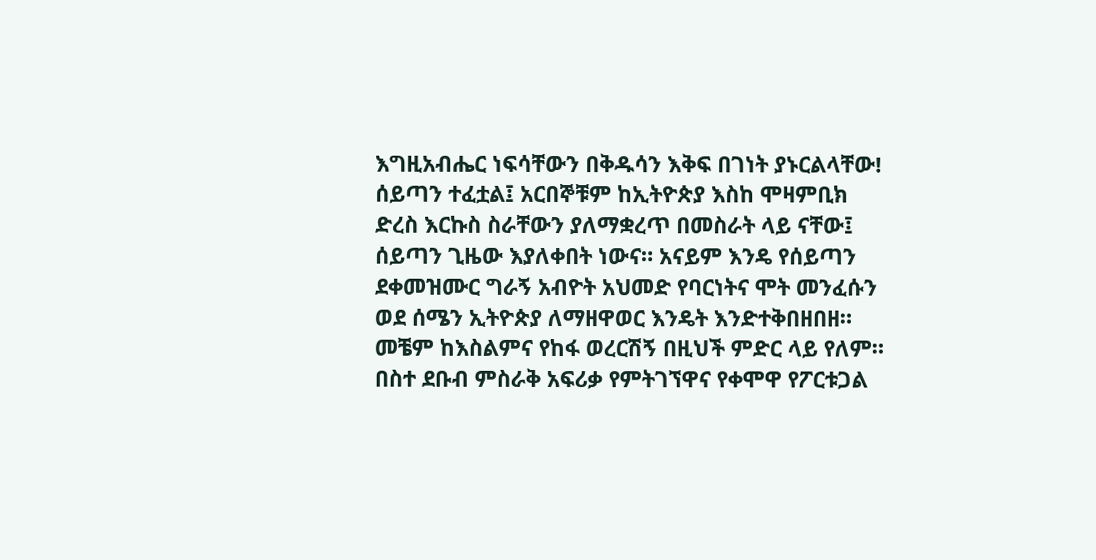እግዚአብሔር ነፍሳቸውን በቅዱሳን እቅፍ በገነት ያኑርልላቸው!
ሰይጣን ተፈቷል፤ አርበኞቹም ከኢትዮጵያ እስከ ሞዛምቢክ ድረስ እርኩስ ስራቸውን ያለማቋረጥ በመስራት ላይ ናቸው፤ ሰይጣን ጊዜው እያለቀበት ነውና። አናይም እንዴ የሰይጣን ደቀመዝሙር ግራኝ አብዮት አህመድ የባርነትና ሞት መንፈሱን ወደ ሰሜን ኢትዮጵያ ለማዘዋወር እንዴት እንድተቅበዘበዘ። መቼም ከእስልምና የከፋ ወረርሽኝ በዚህች ምድር ላይ የለም።
በስተ ደቡብ ምስራቅ አፍሪቃ የምትገኘዋና የቀሞዋ የፖርቱጋል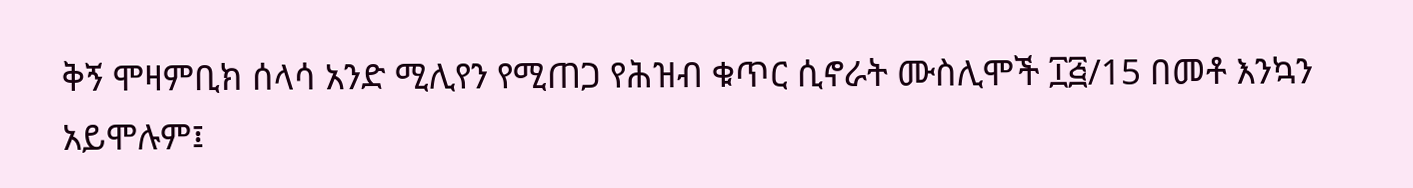ቅኝ ሞዛምቢክ ሰላሳ አንድ ሚሊየን የሚጠጋ የሕዝብ ቁጥር ሲኖራት ሙስሊሞች ፲፭/15 በመቶ እንኳን አይሞሉም፤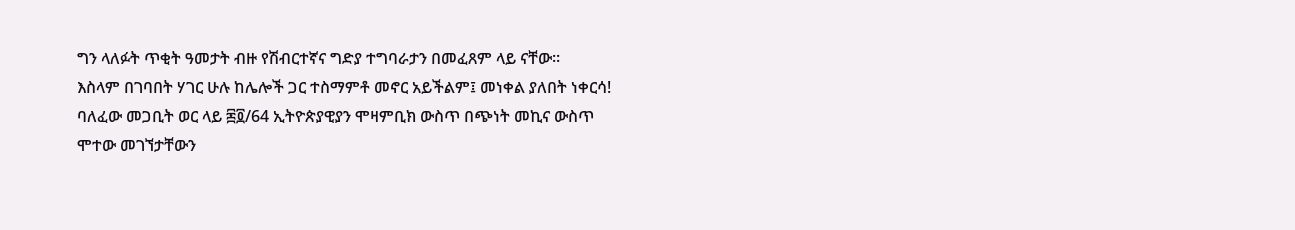ግን ላለፉት ጥቂት ዓመታት ብዙ የሽብርተኛና ግድያ ተግባራታን በመፈጸም ላይ ናቸው።
እስላም በገባበት ሃገር ሁሉ ከሌሎች ጋር ተስማምቶ መኖር አይችልም፤ መነቀል ያለበት ነቀርሳ!
ባለፈው መጋቢት ወር ላይ ፷፬/64 ኢትዮጵያዊያን ሞዛምቢክ ውስጥ በጭነት መኪና ውስጥ ሞተው መገኘታቸውን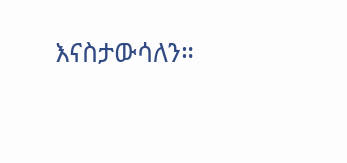እናስታውሳለን።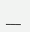___